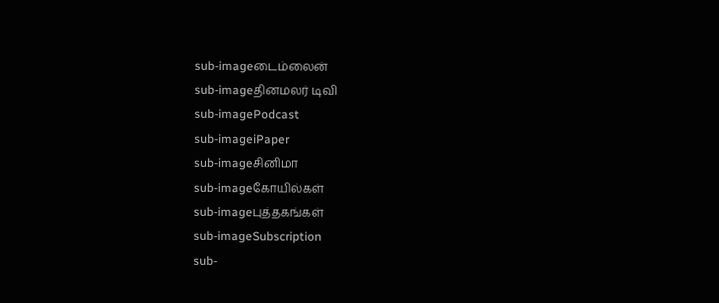sub-imageடைம்லைன்
sub-imageதினமலர் டிவி
sub-imagePodcast
sub-imageiPaper
sub-imageசினிமா
sub-imageகோயில்கள்
sub-imageபுத்தகங்கள்
sub-imageSubscription
sub-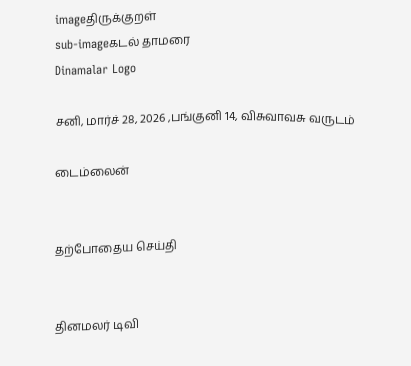imageதிருக்குறள்
sub-imageகடல் தாமரை
Dinamalar Logo

சனி, மார்ச் 28, 2026 ,பங்குனி 14, விசுவாவசு வருடம்

டைம்லைன்


தற்போதைய செய்தி


தினமலர் டிவி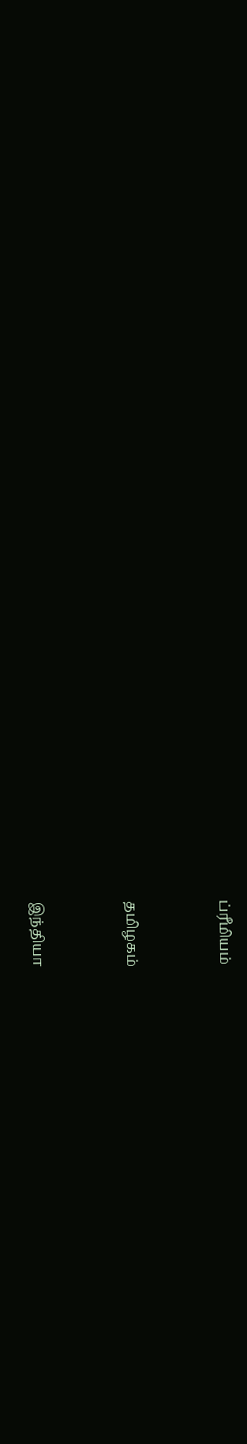ப்ரீமியம்


தமிழகம்


இந்தியா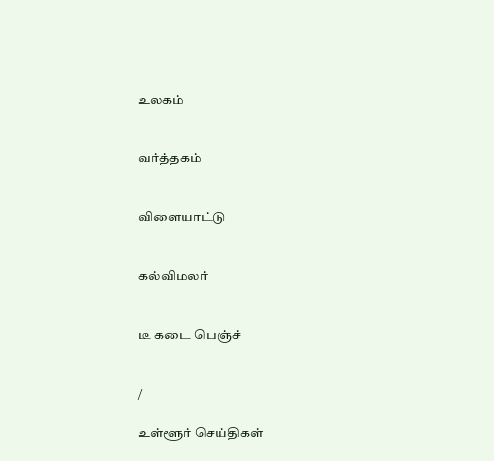உலகம்


வர்த்தகம்


விளையாட்டு


கல்விமலர்


டீ கடை பெஞ்ச்


/

உள்ளூர் செய்திகள்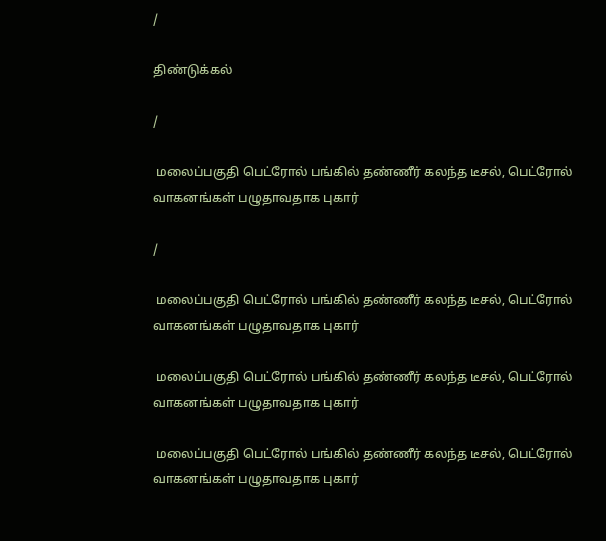/

திண்டுக்கல்

/

 மலைப்பகுதி பெட்ரோல் பங்கில் தண்ணீர் கலந்த டீசல், பெட்ரோல் வாகனங்கள் பழுதாவதாக புகார்

/

 மலைப்பகுதி பெட்ரோல் பங்கில் தண்ணீர் கலந்த டீசல், பெட்ரோல் வாகனங்கள் பழுதாவதாக புகார்

 மலைப்பகுதி பெட்ரோல் பங்கில் தண்ணீர் கலந்த டீசல், பெட்ரோல் வாகனங்கள் பழுதாவதாக புகார்

 மலைப்பகுதி பெட்ரோல் பங்கில் தண்ணீர் கலந்த டீசல், பெட்ரோல் வாகனங்கள் பழுதாவதாக புகார்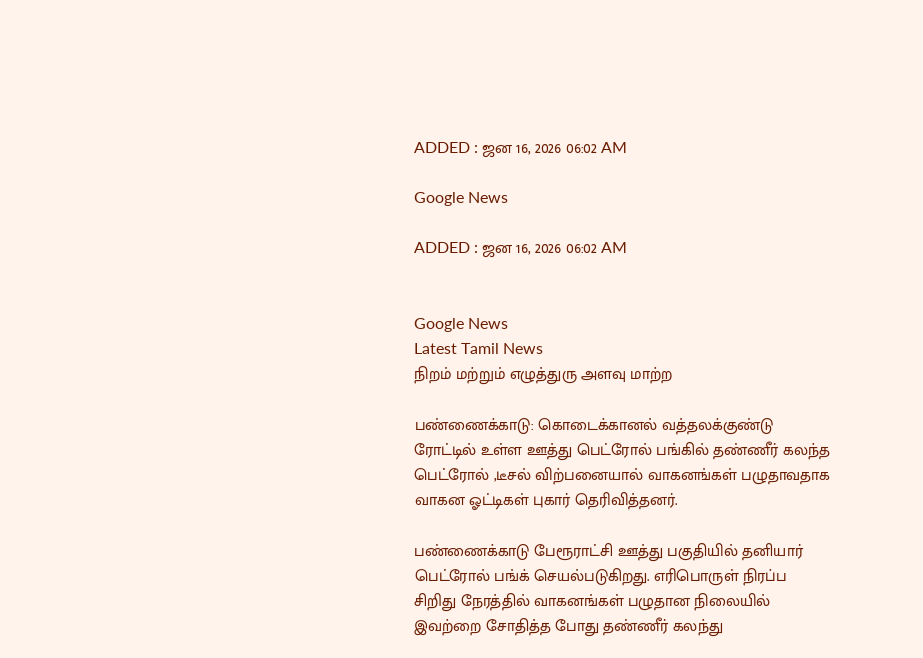ADDED : ஜன 16, 2026 06:02 AM

Google News

ADDED : ஜன 16, 2026 06:02 AM


Google News
Latest Tamil News
நிறம் மற்றும் எழுத்துரு அளவு மாற்ற

பண்ணைக்காடு: கொடைக்கானல் வத்தலக்குண்டு ரோட்டில் உள்ள ஊத்து பெட்ரோல் பங்கில் தண்ணீர் கலந்த பெட்ரோல் ,டீசல் விற்பனையால் வாகனங்கள் பழுதாவதாக வாகன ஓட்டிகள் புகார் தெரிவித்தனர்.

பண்ணைக்காடு பேரூராட்சி ஊத்து பகுதியில் தனியார் பெட்ரோல் பங்க் செயல்படுகிறது. எரிபொருள் நிரப்ப சிறிது நேரத்தில் வாகனங்கள் பழுதான நிலையில் இவற்றை சோதித்த போது தண்ணீர் கலந்து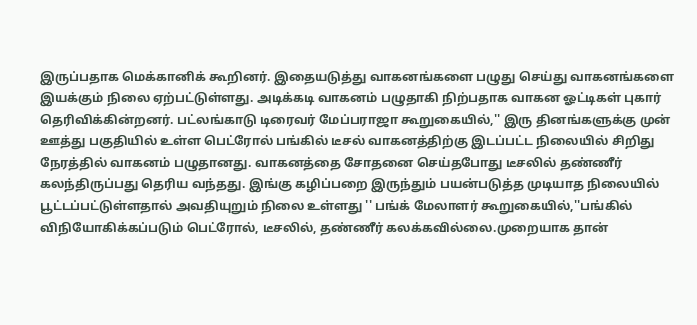இருப்பதாக மெக்கானிக் கூறினர். இதையடுத்து வாகனங்களை பழுது செய்து வாகனங்களை இயக்கும் நிலை ஏற்பட்டுள்ளது. அடிக்கடி வாகனம் பழுதாகி நிற்பதாக வாகன ஓட்டிகள் புகார் தெரிவிக்கின்றனர். பட்லங்காடு டிரைவர் மேப்பராஜா கூறுகையில்,'' இரு தினங்களுக்கு முன் ஊத்து பகுதியில் உள்ள பெட்ரோல் பங்கில் டீசல் வாகனத்திற்கு இடப்பட்ட நிலையில் சிறிது நேரத்தில் வாகனம் பழுதானது. வாகனத்தை சோதனை செய்தபோது டீசலில் தண்ணீர் கலந்திருப்பது தெரிய வந்தது. இங்கு கழிப்பறை இருந்தும் பயன்படுத்த முடியாத நிலையில் பூட்டப்பட்டுள்ளதால் அவதியுறும் நிலை உள்ளது '' பங்க் மேலாளர் கூறுகையில்,''பங்கில் விநியோகிக்கப்படும் பெட்ரோல், டீசலில், தண்ணீர் கலக்கவில்லை.முறையாக தான்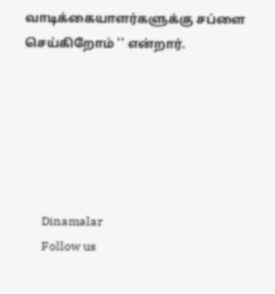வாடிக்கையாளர்களுக்கு சப்ளை செய்கிறோம் '' என்றார்.






      Dinamalar
      Follow us